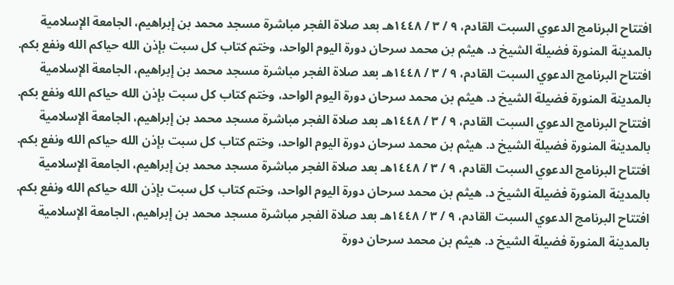افتتاح البرنامج الدعوي السبت القادم، ٩ / ٣ / ١٤٤٨هـ بعد صلاة الفجر مباشرة مسجد محمد بن إبراهيم، الجامعة الإسلامية بالمدينة المنورة فضيلة الشيخ د. هيثم بن محمد سرحان دورة اليوم الواحد، وختم كتاب كل سبت بإذن الله حياكم الله ونفع بكم. افتتاح البرنامج الدعوي السبت القادم، ٩ / ٣ / ١٤٤٨هـ بعد صلاة الفجر مباشرة مسجد محمد بن إبراهيم، الجامعة الإسلامية بالمدينة المنورة فضيلة الشيخ د. هيثم بن محمد سرحان دورة اليوم الواحد، وختم كتاب كل سبت بإذن الله حياكم الله ونفع بكم. افتتاح البرنامج الدعوي السبت القادم، ٩ / ٣ / ١٤٤٨هـ بعد صلاة الفجر مباشرة مسجد محمد بن إبراهيم، الجامعة الإسلامية بالمدينة المنورة فضيلة الشيخ د. هيثم بن محمد سرحان دورة اليوم الواحد، وختم كتاب كل سبت بإذن الله حياكم الله ونفع بكم. افتتاح البرنامج الدعوي السبت القادم، ٩ / ٣ / ١٤٤٨هـ بعد صلاة الفجر مباشرة مسجد محمد بن إبراهيم، الجامعة الإسلامية بالمدينة المنورة فضيلة الشيخ د. هيثم بن محمد سرحان دورة اليوم الواحد، وختم كتاب كل سبت بإذن الله حياكم الله ونفع بكم. افتتاح البرنامج الدعوي السبت القادم، ٩ / ٣ / ١٤٤٨هـ بعد صلاة الفجر مباشرة مسجد محمد بن إبراهيم، الجامعة الإسلامية بالمدينة المنورة فضيلة الشيخ د. هيثم بن محمد سرحان دورة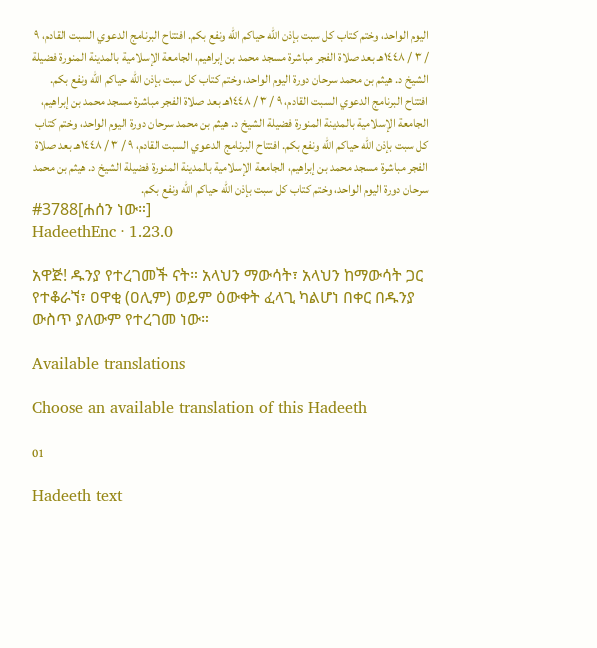اليوم الواحد، وختم كتاب كل سبت بإذن الله حياكم الله ونفع بكم. افتتاح البرنامج الدعوي السبت القادم، ٩ / ٣ / ١٤٤٨هـ بعد صلاة الفجر مباشرة مسجد محمد بن إبراهيم، الجامعة الإسلامية بالمدينة المنورة فضيلة الشيخ د. هيثم بن محمد سرحان دورة اليوم الواحد، وختم كتاب كل سبت بإذن الله حياكم الله ونفع بكم. افتتاح البرنامج الدعوي السبت القادم، ٩ / ٣ / ١٤٤٨هـ بعد صلاة الفجر مباشرة مسجد محمد بن إبراهيم، الجامعة الإسلامية بالمدينة المنورة فضيلة الشيخ د. هيثم بن محمد سرحان دورة اليوم الواحد، وختم كتاب كل سبت بإذن الله حياكم الله ونفع بكم. افتتاح البرنامج الدعوي السبت القادم، ٩ / ٣ / ١٤٤٨هـ بعد صلاة الفجر مباشرة مسجد محمد بن إبراهيم، الجامعة الإسلامية بالمدينة المنورة فضيلة الشيخ د. هيثم بن محمد سرحان دورة اليوم الواحد، وختم كتاب كل سبت بإذن الله حياكم الله ونفع بكم.
#3788[ሐሰን ነው።]
HadeethEnc · 1.23.0

አዋጅ! ዱንያ የተረገመች ናት። አላህን ማውሳት፣ አላህን ከማውሳት ጋር የተቆራኘ፣ ዐዋቂ (ዐሊም) ወይም ዕውቀት ፈላጊ ካልሆነ በቀር በዱንያ ውስጥ ያለውም የተረገመ ነው።

Available translations

Choose an available translation of this Hadeeth

01

Hadeeth text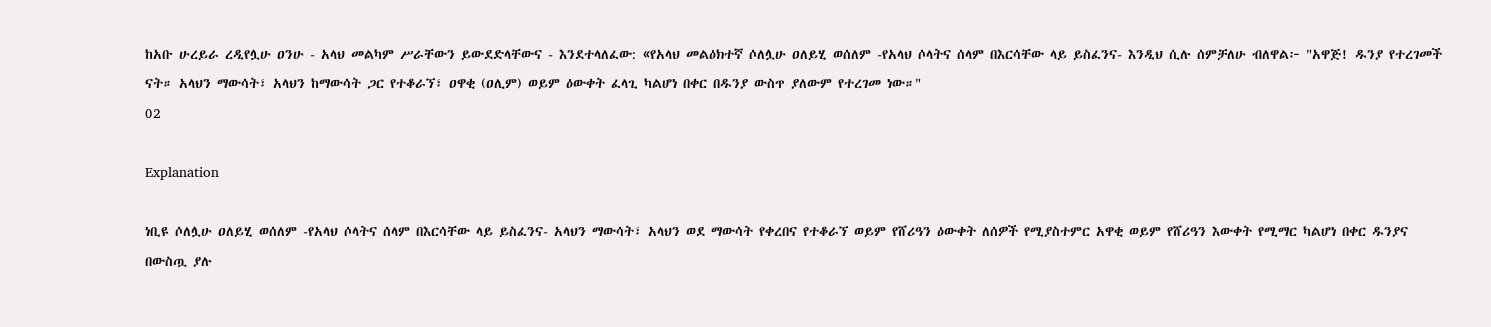ከአቡ ሁረይራ ረዲየሏሁ ዐንሁ - አላህ መልካም ሥራቸውን ይውደድላቸውና - እንደተላለፈው: «የአላህ መልዕክተኛ ሶለሏሁ ዐለይሂ ወሰለም -የአላህ ሶላትና ሰላም በእርሳቸው ላይ ይስፈንና- እንዲህ ሲሉ ሰምቻለሁ ብለዋል፦ "አዋጅ! ዱንያ የተረገመች ናት። አላህን ማውሳት፣ አላህን ከማውሳት ጋር የተቆራኘ፣ ዐዋቂ (ዐሊም) ወይም ዕውቀት ፈላጊ ካልሆነ በቀር በዱንያ ውስጥ ያለውም የተረገመ ነው።"
02

Explanation

ነቢዩ ሶለሏሁ ዐለይሂ ወሰለም -የአላህ ሶላትና ሰላም በእርሳቸው ላይ ይስፈንና- አላህን ማውሳት፣ አላህን ወደ ማውሳት የቀረበና የተቆራኘ ወይም የሸሪዓን ዕውቀት ለሰዎች የሚያስተምር አዋቂ ወይም የሸሪዓን እውቀት የሚማር ካልሆነ በቀር ዱንያና በውስጧ ያሉ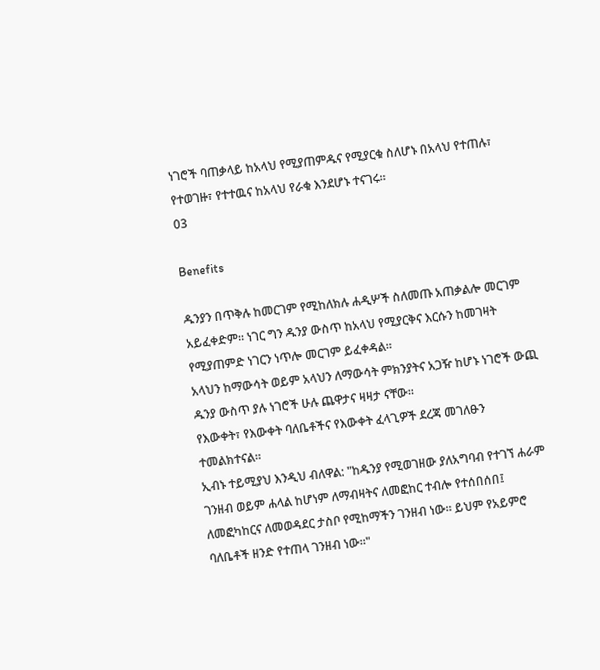ነገሮች ባጠቃላይ ከአላህ የሚያጠምዱና የሚያርቁ ስለሆኑ በአላህ የተጠሉ፣ የተወገዙ፣ የተተዉና ከአላህ የራቁ እንደሆኑ ተናገሩ።
03

Benefits

ዱንያን በጥቅሉ ከመርገም የሚከለክሉ ሐዲሦች ስለመጡ አጠቃልሎ መርገም አይፈቀድም። ነገር ግን ዱንያ ውስጥ ከአላህ የሚያርቅና እርሱን ከመገዛት የሚያጠምድ ነገርን ነጥሎ መርገም ይፈቀዳል።
አላህን ከማውሳት ወይም አላህን ለማውሳት ምክንያትና አጋዥ ከሆኑ ነገሮች ውጪ ዱንያ ውስጥ ያሉ ነገሮች ሁሉ ጨዋታና ዛዛታ ናቸው።
የእውቀት፣ የእውቀት ባለቤቶችና የእውቀት ፈላጊዎች ደረጃ መገለፁን ተመልክተናል።
ኢብኑ ተይሚያህ እንዲህ ብለዋል: "ከዱንያ የሚወገዘው ያለአግባብ የተገኘ ሐራም ገንዘብ ወይም ሐላል ከሆነም ለማብዛትና ለመፎከር ተብሎ የተሰበሰበ፤ ለመፎካከርና ለመወዳደር ታስቦ የሚከማችን ገንዘብ ነው። ይህም የአይምሮ ባለቤቶች ዘንድ የተጠላ ገንዘብ ነው።"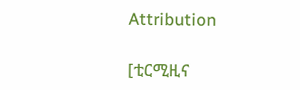Attribution

[ቲርሚዚና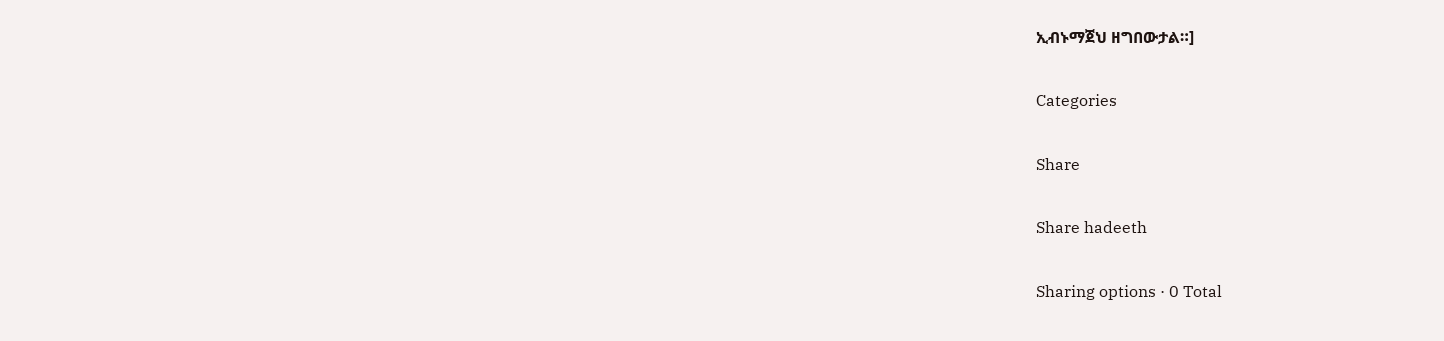ኢብኑማጀህ ዘግበውታል።]

Categories

Share

Share hadeeth

Sharing options · 0 Total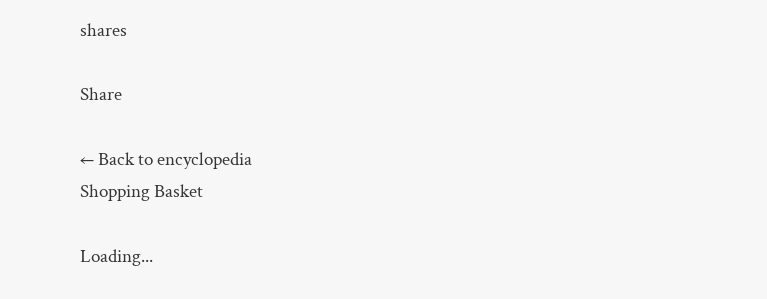shares

Share

← Back to encyclopedia
Shopping Basket

Loading...